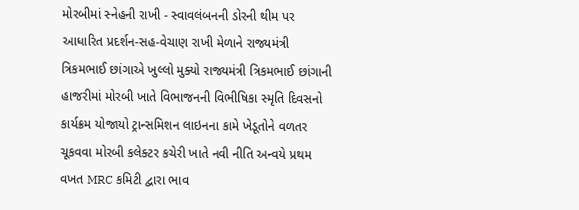મોરબીમાં સ્નેહની રાખી - સ્વાવલંબનની ડોરની થીમ પર આધારિત પ્રદર્શન-સહ-વેચાણ રાખી મેળાને રાજ્યમંત્રી ત્રિકમભાઈ છાંગાએ ખુલ્લો મુક્યો રાજ્યમંત્રી ત્રિકમભાઈ છાંગાની હાજરીમાં મોરબી ખાતે વિભાજનની વિભીષિકા સ્મૃતિ દિવસનો કાર્યક્રમ યોજાયો ટ્રાન્સમિશન લાઇનના કામે ખેડૂતોને વળતર ચૂકવવા મોરબી કલેક્ટર કચેરી ખાતે નવી નીતિ અન્વયે પ્રથમ વખત MRC કમિટી દ્વારા ભાવ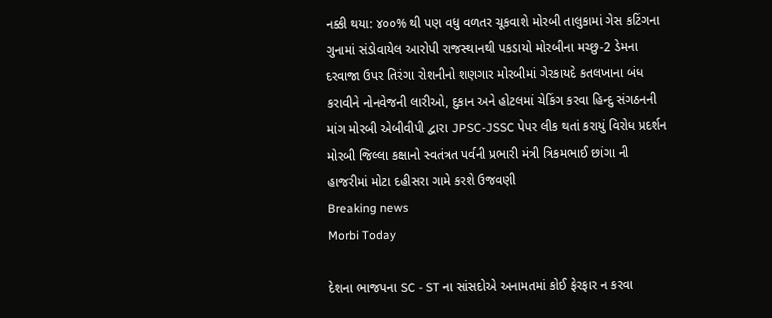નક્કી થયા: ૪૦૦% થી પણ વધુ વળતર ચૂકવાશે મોરબી તાલુકામાં ગેસ કટિંગના ગુનામાં સંડોવાયેલ આરોપી રાજસ્થાનથી પકડાયો મોરબીના મચ્છુ-2 ડેમના દરવાજા ઉપર તિરંગા રોશનીનો શણગાર મોરબીમાં ગેરકાયદે કતલખાના બંધ કરાવીને નોનવેજની લારીઓ, દુકાન અને હોટલમાં ચેકિંગ કરવા હિન્દુ સંગઠનની માંગ મોરબી એબીવીપી દ્વારા JPSC-JSSC પેપર લીક થતાં કરાયું વિરોધ પ્રદર્શન મોરબી જિલ્લા કક્ષાનો સ્વતંત્રત પર્વની પ્રભારી મંત્રી ત્રિકમભાઈ છાંગા ની હાજરીમાં મોટા દહીસરા ગામે કરશે ઉજવણી
Breaking news
Morbi Today

દેશના ભાજપના SC - ST ના સાંસદોએ અનામતમાં કોઈ ફેરફાર ન કરવા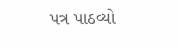પત્ર પાઠવ્યો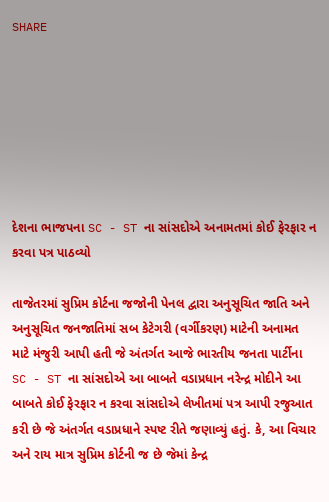SHARE







દેશના ભાજપના SC - ST ના સાંસદોએ અનામતમાં કોઈ ફેરફાર ન કરવા પત્ર પાઠવ્યો

તાજેતરમાં સુપ્રિમ કોર્ટના જજોની પેનલ દ્વારા અનુસૂચિત જાતિ અને અનુસૂચિત જનજાતિમાં સબ કેટેગરી (વર્ગીકરણ) માટેની અનામત માટે મંજુરી આપી હતી જે અંતર્ગત આજે ભારતીય જનતા પાર્ટીના SC - ST ના સાંસદોએ આ બાબતે વડાપ્રધાન નરેન્દ્ર મોદીને આ બાબતે કોઈ ફેરફાર ન કરવા સાંસદોએ લેખીતમાં પત્ર આપી રજુઆત કરી છે જે અંતર્ગત વડાપ્રધાને સ્પષ્ટ રીતે જણાવ્યું હતું. કે, આ વિચાર અને રાય માત્ર સુપ્રિમ કોર્ટની જ છે જેમાં કેન્દ્ર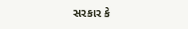સરકાર કે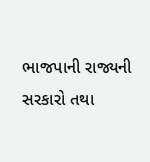ભાજપાની રાજ્યની સરકારો તથા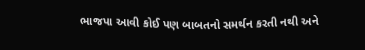ભાજપા આવી કોઈ પણ બાબતનો સમર્થન કરતી નથી અને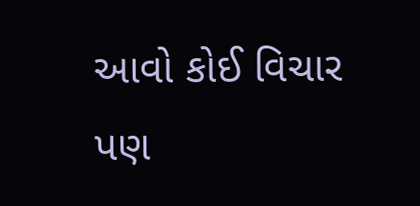આવો કોઈ વિચાર પણ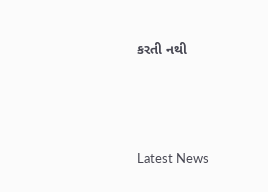કરતી નથી






Latest News